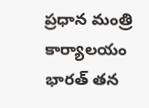ప్రధాన మంత్రి కార్యాలయం
భారత్ తన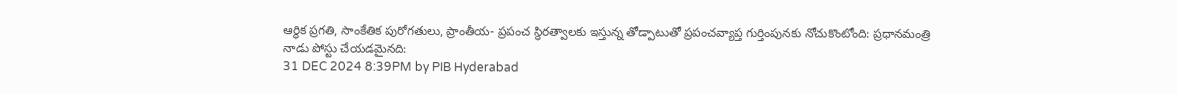ఆర్థిక ప్రగతి, సాంకేతిక పురోగతులు, ప్రాంతీయ- ప్రపంచ స్థిరత్వాలకు ఇస్తున్న తోడ్పాటుతో ప్రపంచవ్యాప్త గుర్తింపునకు నోచుకొంటోంది: ప్రధానమంత్రి
నాడు పోస్టు చేయడమైనది:
31 DEC 2024 8:39PM by PIB Hyderabad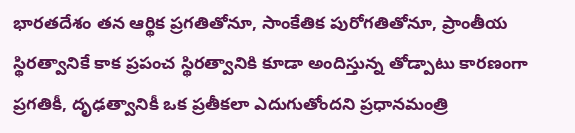భారతదేశం తన ఆర్థిక ప్రగతితోనూ, సాంకేతిక పురోగతితోనూ, ప్రాంతీయ స్థిరత్వానికే కాక ప్రపంచ స్థిరత్వానికి కూడా అందిస్తున్న తోడ్పాటు కారణంగా ప్రగతికీ, దృఢత్వానికీ ఒక ప్రతీకలా ఎదుగుతోందని ప్రధానమంత్రి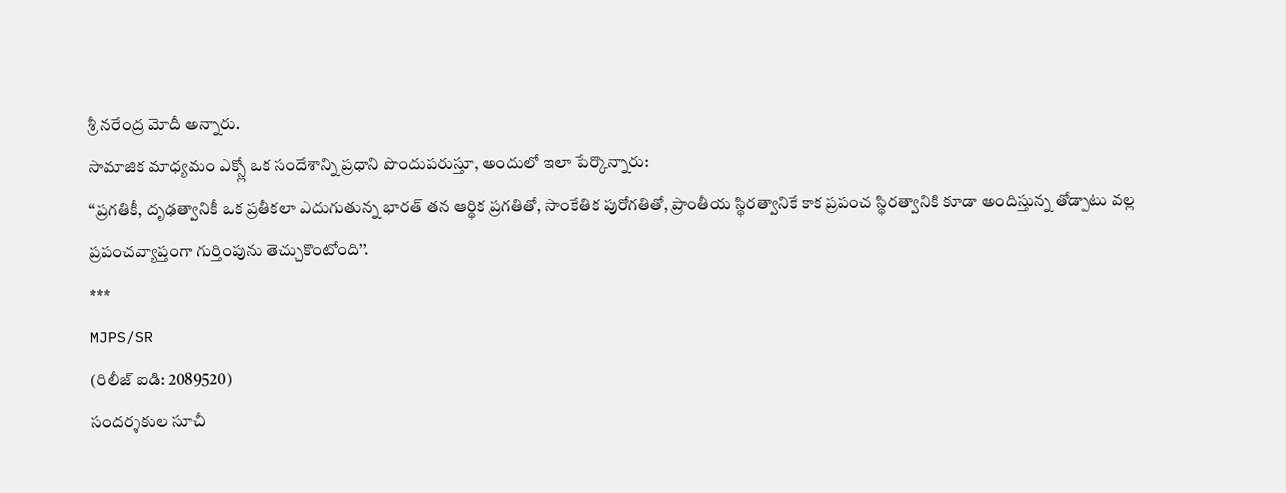శ్రీ నరేంద్ర మోదీ అన్నారు.
సామాజిక మాధ్యమం ఎక్స్లో ఒక సందేశాన్ని ప్రధాని పొందుపరుస్తూ, అందులో ఇలా పేర్కొన్నారు:
‘‘ప్రగతికీ, దృఢత్వానికీ ఒక ప్రతీకలా ఎదుగుతున్న భారత్ తన ఆర్థిక ప్రగతితో, సాంకేతిక పురోగతితో, ప్రాంతీయ స్థిరత్వానికే కాక ప్రపంచ స్థిరత్వానికి కూడా అందిస్తున్న తోడ్పాటు వల్ల ప్రపంచవ్యాప్తంగా గుర్తింపును తెచ్చుకొంటోంది’’.
***
MJPS/SR
(రిలీజ్ ఐడి: 2089520)
సందర్శకుల సూచీ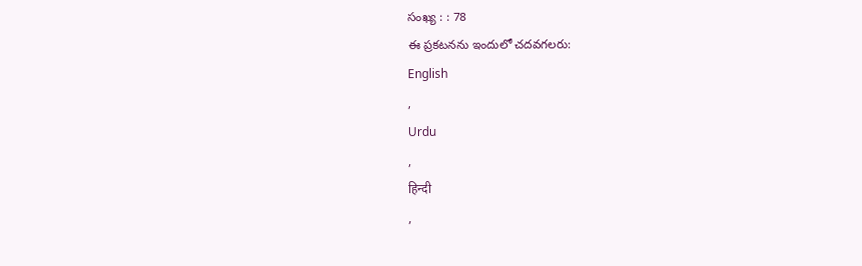సంఖ్య : : 78
ఈ ప్రకటనను ఇందులో చదవగలరు:
English
,
Urdu
,
हिन्दी
,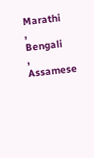Marathi
,
Bengali
,
Assamese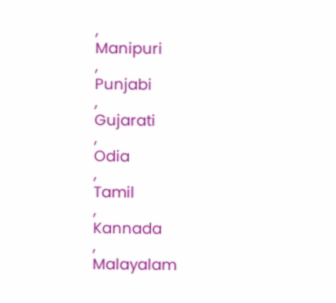,
Manipuri
,
Punjabi
,
Gujarati
,
Odia
,
Tamil
,
Kannada
,
Malayalam